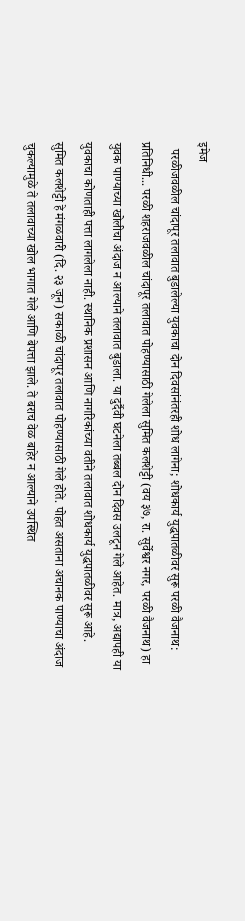इमेज
  परळीजवळील चांदापूर तलावात बुडालेल्या युवकाचा दोन दिवसांनंतरही शोध लागेना; शोधकार्य युद्धपातळीवर सुरू परळी वैजनाथ: प्रतिनिधी... परळी शहराजवळील चांदापूर तलावात पोहण्यासाठी गेलेला सुमित कलशेट्टी (वय ३७, रा. सुर्वेश्वर नगर, परळी वैजनाथ) हा युवक पाण्याच्या खोलीचा अंदाज न आल्याने तलावात बुडाला. या दुर्दैवी घटनेला तब्बल दोन दिवस उलटून गेले आहेत. मात्र, अद्यापही या युवकाचा कोणताही पत्ता लागलेला नाही. स्थानिक प्रशासन आणि नागरिकांच्या वतीने तलावात शोधकार्य युद्धपातळीवर सुरू आहे.      सुमित कलशेट्टी हे मंगळवारी (दि. २३ जून) सकाळी चांदापूर तलावात पोहण्यासाठी गेले होते. पोहत असताना अचानक पाण्याचा अंदाज चुकल्यामुळे ते तलावाच्या खोल भागात गेले आणि बेपत्ता झाले. ते बराच वेळ बाहेर न आल्याने उपस्थित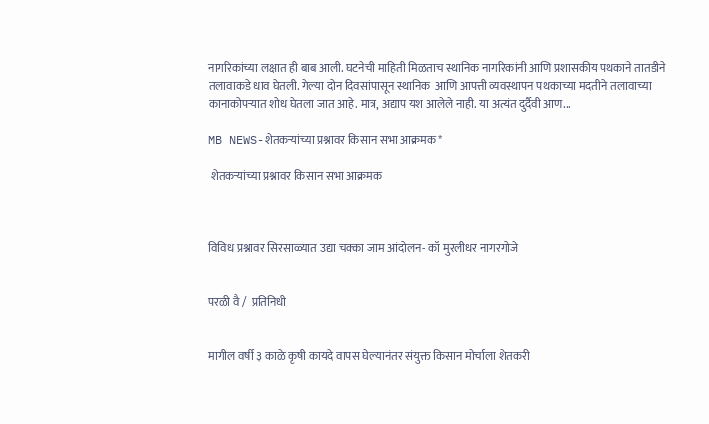नागरिकांच्या लक्षात ही बाब आली. घटनेची माहिती मिळताच स्थानिक नागरिकांनी आणि प्रशासकीय पथकाने तातडीने तलावाकडे धाव घेतली. गेल्या दोन दिवसांपासून स्थानिक  आणि आपत्ती व्यवस्थापन पथकाच्या मदतीने तलावाच्या कानाकोपऱ्यात शोध घेतला जात आहे. मात्र, अद्याप यश आलेले नाही. या अत्यंत दुर्दैवी आण...

MB NEWS-शेतकऱ्यांच्या प्रश्नावर किसान सभा आक्रमक*

 शेतकऱ्यांच्या प्रश्नावर किसान सभा आक्रमक



विविध प्रश्नावर सिरसाळ्यात उद्या चक्का जाम आंदोलन- कॉ मुरलीधर नागरगोजे


परळी वै /  प्रतिनिधी


मागील वर्षी ३ काळे कृषी कायदे वापस घेल्यानंतर संयुक्त किसान मोर्चाला शेतकरी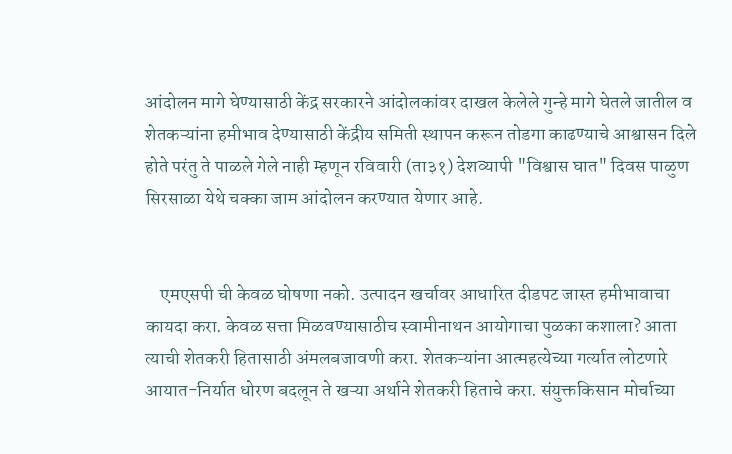आंदोलन मागे घेण्यासाठी केंद्र सरकारने आंदोलकांवर दाखल केलेले गुन्हे मागे घेतले जातील व शेतकऱ्यांना हमीभाव देण्यासाठी केंद्रीय समिती स्थापन करून तोडगा काढण्याचे आश्वासन दिले होते परंतु ते पाळले गेले नाही म्हणून रविवारी (ता३१) देशव्यापी "विश्वास घात" दिवस पाळुण सिरसाळा येथे चक्का जाम आंदोलन करण्यात येणार आहे.


    एमएसपी ची केवळ घोषणा नको. उत्पादन खर्चावर आधारित दीडपट जास्त हमीभावाचा कायदा करा. केवळ सत्ता मिळवण्यासाठीच स्वामीनाथन आयोगाचा पुळका कशाला? आता त्याची शेतकरी हितासाठी अंमलबजावणी करा. शेतकऱ्यांना आत्महत्येच्या गर्त्यात लोटणारे आयात-निर्यात धोरण बदलून ते खऱ्या अर्थाने शेतकरी हिताचे करा. संयुक्तकिसान मोर्चाच्या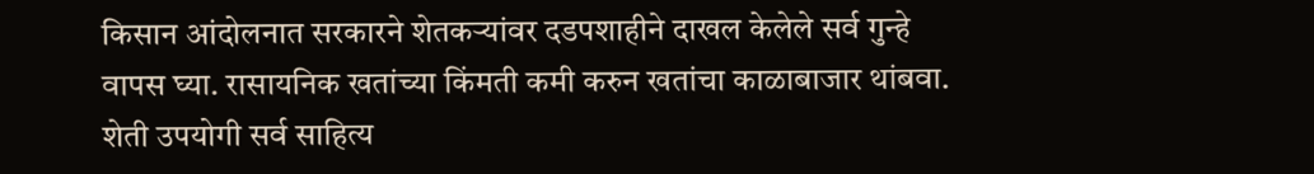किसान आंदोलनात सरकारने शेतकऱ्यांवर दडपशाहीने दाखल केलेले सर्व गुन्हे वापस घ्या. रासायनिक खतांच्या किंमती कमी करुन खतांचा काळाबाजार थांबवा. शेती उपयोगी सर्व साहित्य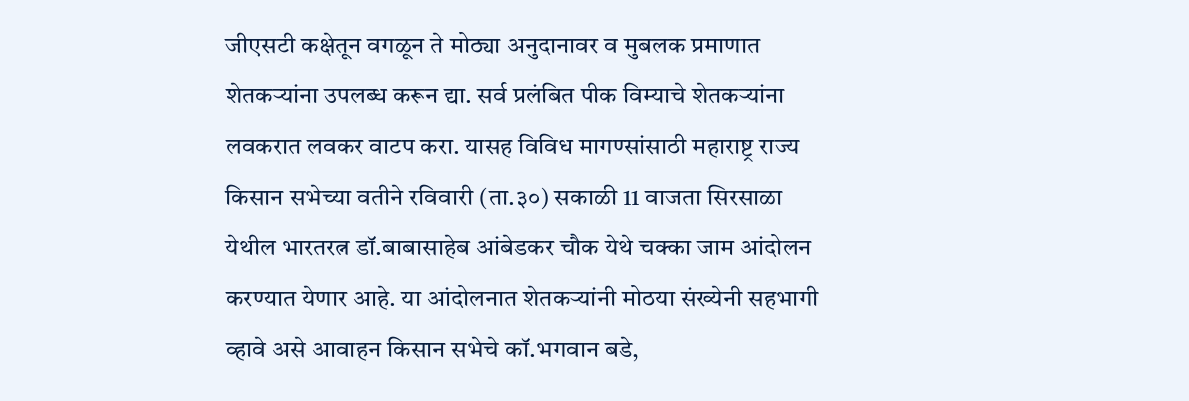जीएसटी कक्षेतून वगळून ते मोठ्या अनुदानावर व मुबलक प्रमाणात शेतकऱ्यांना उपलब्ध करून द्या. सर्व प्रलंबित पीक विम्याचे शेतकऱ्यांना लवकरात लवकर वाटप करा. यासह विविध मागण्सांसाठी महाराष्ट्र राज्य किसान सभेच्या वतीने रविवारी (ता.३०) सकाळी 11 वाजता सिरसाळा येथील भारतरत्न डॉ.बाबासाहेब आंबेडकर चौक येथे चक्का जाम आंदोलन करण्यात येणार आहे. या आंदोलनात शेतकऱ्यांनी मोठया संख्येनी सहभागी व्हावे असे आवाहन किसान सभेचे कॉ.भगवान बडे,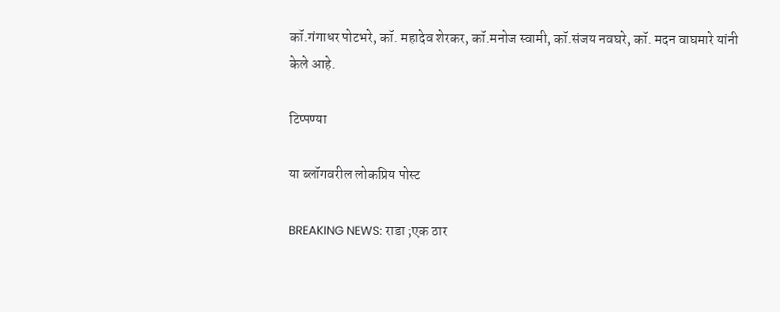कॉ.गंगाधर पोटभरे, कॉ. महादेव शेरकर, कॉ.मनोज स्वामी, कॉ.संजय नवघरे, कॉ. मदन वाघमारे यांनी केले आहे.

टिप्पण्या

या ब्लॉगवरील लोकप्रिय पोस्ट

BREAKING NEWS: राडा ;एक ठार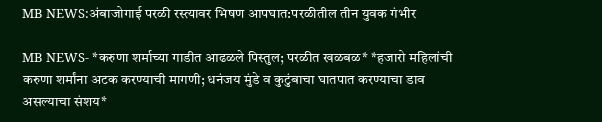MB NEWS:अंबाजोगाई परळी रस्त्यावर भिषण आपघात:परळीतील तीन युवक गंभीर

MB NEWS- *करुणा शर्माच्या गाडीत आढळले पिस्तुल; परळीत खळबळ* *हजारो महिलांची करुणा शर्मांना अटक करण्याची मागणी; धनंजय मुंडे व कुटुंबाचा घातपात करण्याचा डाव असल्याचा संशय*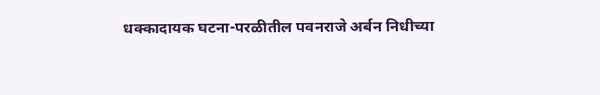धक्कादायक घटना-परळीतील पवनराजे अर्बन निधीच्या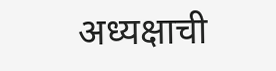अध्यक्षाची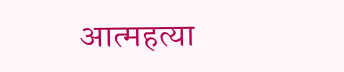आत्महत्या